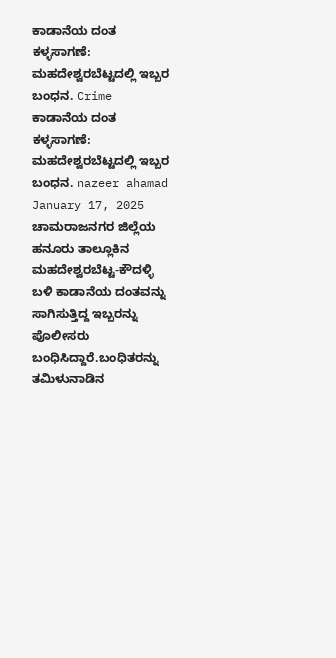ಕಾಡಾನೆಯ ದಂತ ಕಳ್ಳಸಾಗಣೆ: ಮಹದೇಶ್ವರಬೆಟ್ಟದಲ್ಲಿ ಇಬ್ಬರ ಬಂಧನ. Crime ಕಾಡಾನೆಯ ದಂತ ಕಳ್ಳಸಾಗಣೆ: ಮಹದೇಶ್ವರಬೆಟ್ಟದಲ್ಲಿ ಇಬ್ಬರ ಬಂಧನ. nazeer ahamad January 17, 2025 ಚಾಮರಾಜನಗರ ಜಿಲ್ಲೆಯ ಹನೂರು ತಾಲ್ಲೂಕಿನ ಮಹದೇಶ್ವರಬೆಟ್ಟ-ಕೌದಳ್ಳಿ ಬಳಿ ಕಾಡಾನೆಯ ದಂತವನ್ನು ಸಾಗಿಸುತ್ತಿದ್ದ ಇಬ್ಬರನ್ನು ಪೊಲೀಸರು ಬಂಧಿಸಿದ್ದಾರೆ.ಬಂಧಿತರನ್ನು ತಮಿಳುನಾಡಿನ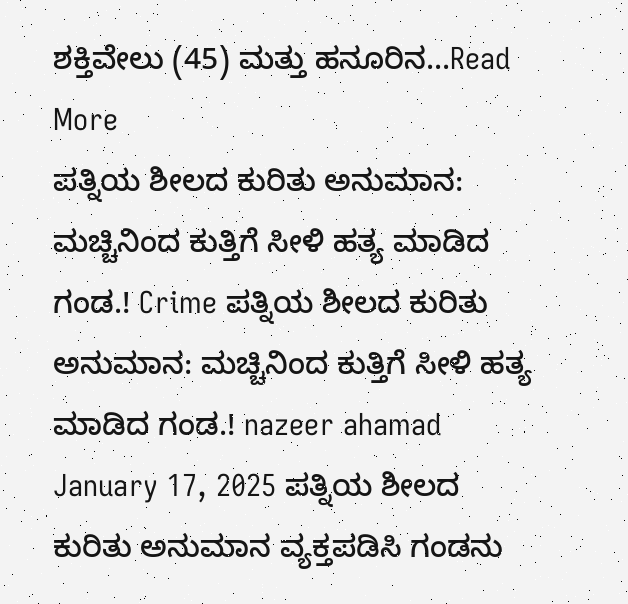ಶಕ್ತಿವೇಲು (45) ಮತ್ತು ಹನೂರಿನ...Read More
ಪತ್ನಿಯ ಶೀಲದ ಕುರಿತು ಅನುಮಾನ: ಮಚ್ಚಿನಿಂದ ಕುತ್ತಿಗೆ ಸೀಳಿ ಹತ್ಯ ಮಾಡಿದ ಗಂಡ.! Crime ಪತ್ನಿಯ ಶೀಲದ ಕುರಿತು ಅನುಮಾನ: ಮಚ್ಚಿನಿಂದ ಕುತ್ತಿಗೆ ಸೀಳಿ ಹತ್ಯ ಮಾಡಿದ ಗಂಡ.! nazeer ahamad January 17, 2025 ಪತ್ನಿಯ ಶೀಲದ ಕುರಿತು ಅನುಮಾನ ವ್ಯಕ್ತಪಡಿಸಿ ಗಂಡನು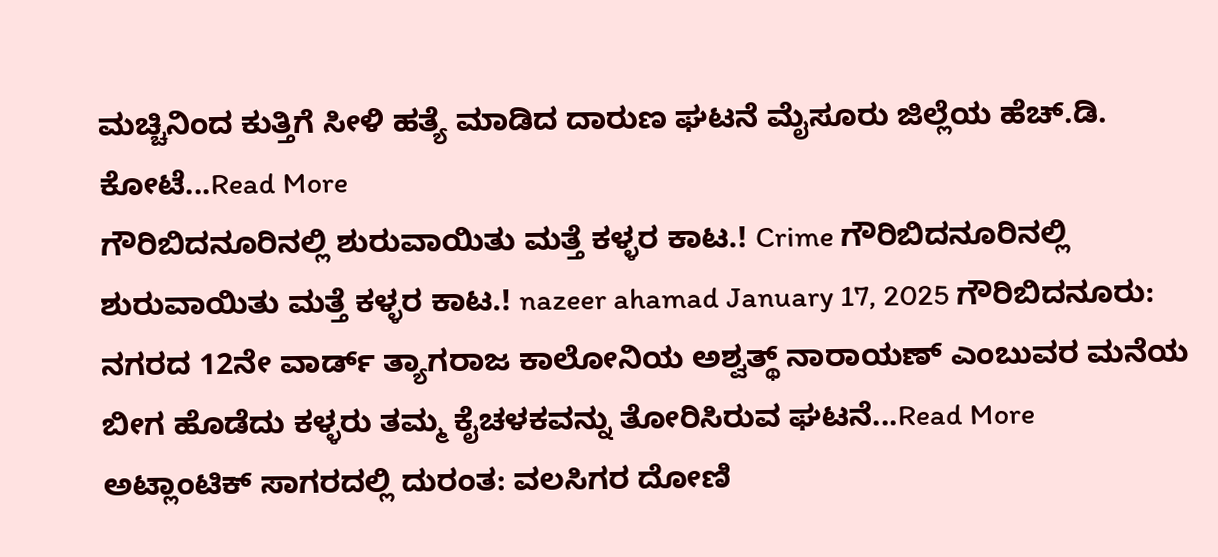ಮಚ್ಚಿನಿಂದ ಕುತ್ತಿಗೆ ಸೀಳಿ ಹತ್ಯೆ ಮಾಡಿದ ದಾರುಣ ಘಟನೆ ಮೈಸೂರು ಜಿಲ್ಲೆಯ ಹೆಚ್.ಡಿ. ಕೋಟೆ...Read More
ಗೌರಿಬಿದನೂರಿನಲ್ಲಿ ಶುರುವಾಯಿತು ಮತ್ತೆ ಕಳ್ಳರ ಕಾಟ.! Crime ಗೌರಿಬಿದನೂರಿನಲ್ಲಿ ಶುರುವಾಯಿತು ಮತ್ತೆ ಕಳ್ಳರ ಕಾಟ.! nazeer ahamad January 17, 2025 ಗೌರಿಬಿದನೂರು: ನಗರದ 12ನೇ ವಾರ್ಡ್ ತ್ಯಾಗರಾಜ ಕಾಲೋನಿಯ ಅಶ್ವತ್ಥ್ ನಾರಾಯಣ್ ಎಂಬುವರ ಮನೆಯ ಬೀಗ ಹೊಡೆದು ಕಳ್ಳರು ತಮ್ಮ ಕೈಚಳಕವನ್ನು ತೋರಿಸಿರುವ ಘಟನೆ...Read More
ಅಟ್ಲಾಂಟಿಕ್ ಸಾಗರದಲ್ಲಿ ದುರಂತ: ವಲಸಿಗರ ದೋಣಿ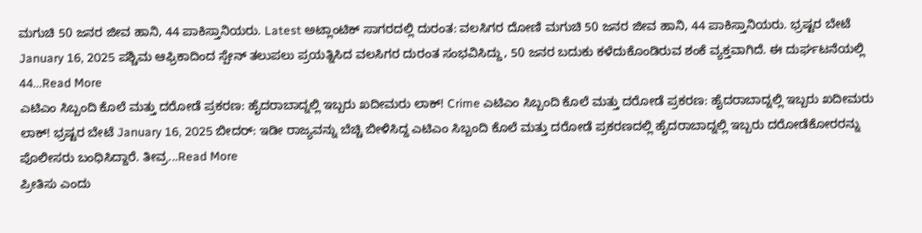ಮಗುಚಿ 50 ಜನರ ಜೀವ ಹಾನಿ, 44 ಪಾಕಿಸ್ತಾನಿಯರು. Latest ಅಟ್ಲಾಂಟಿಕ್ ಸಾಗರದಲ್ಲಿ ದುರಂತ: ವಲಸಿಗರ ದೋಣಿ ಮಗುಚಿ 50 ಜನರ ಜೀವ ಹಾನಿ, 44 ಪಾಕಿಸ್ತಾನಿಯರು. ಭ್ರಷ್ಟರ ಬೇಟೆ January 16, 2025 ಪಶ್ಚಿಮ ಆಫ್ರಿಕಾದಿಂದ ಸ್ಪೇನ್ ತಲುಪಲು ಪ್ರಯತ್ನಿಸಿದ ವಲಸಿಗರ ದುರಂತ ಸಂಭವಿಸಿದ್ದು, 50 ಜನರ ಬದುಕು ಕಳೆದುಕೊಂಡಿರುವ ಶಂಕೆ ವ್ಯಕ್ತವಾಗಿದೆ. ಈ ದುರ್ಘಟನೆಯಲ್ಲಿ 44...Read More
ಎಟಿಎಂ ಸಿಬ್ಬಂದಿ ಕೊಲೆ ಮತ್ತು ದರೋಡೆ ಪ್ರಕರಣ: ಹೈದರಾಬಾದ್ನಲ್ಲಿ ಇಬ್ಬರು ಖದೀಮರು ಲಾಕ್! Crime ಎಟಿಎಂ ಸಿಬ್ಬಂದಿ ಕೊಲೆ ಮತ್ತು ದರೋಡೆ ಪ್ರಕರಣ: ಹೈದರಾಬಾದ್ನಲ್ಲಿ ಇಬ್ಬರು ಖದೀಮರು ಲಾಕ್! ಭ್ರಷ್ಟರ ಬೇಟೆ January 16, 2025 ಬೀದರ್: ಇಡೀ ರಾಜ್ಯವನ್ನು ಬೆಚ್ಚಿ ಬೀಳಿಸಿದ್ದ ಎಟಿಎಂ ಸಿಬ್ಬಂದಿ ಕೊಲೆ ಮತ್ತು ದರೋಡೆ ಪ್ರಕರಣದಲ್ಲಿ ಹೈದರಾಬಾದ್ನಲ್ಲಿ ಇಬ್ಬರು ದರೋಡೆಕೋರರನ್ನು ಪೊಲೀಸರು ಬಂಧಿಸಿದ್ದಾರೆ. ತೀವ್ರ...Read More
ಪ್ರೀತಿಸು ಎಂದು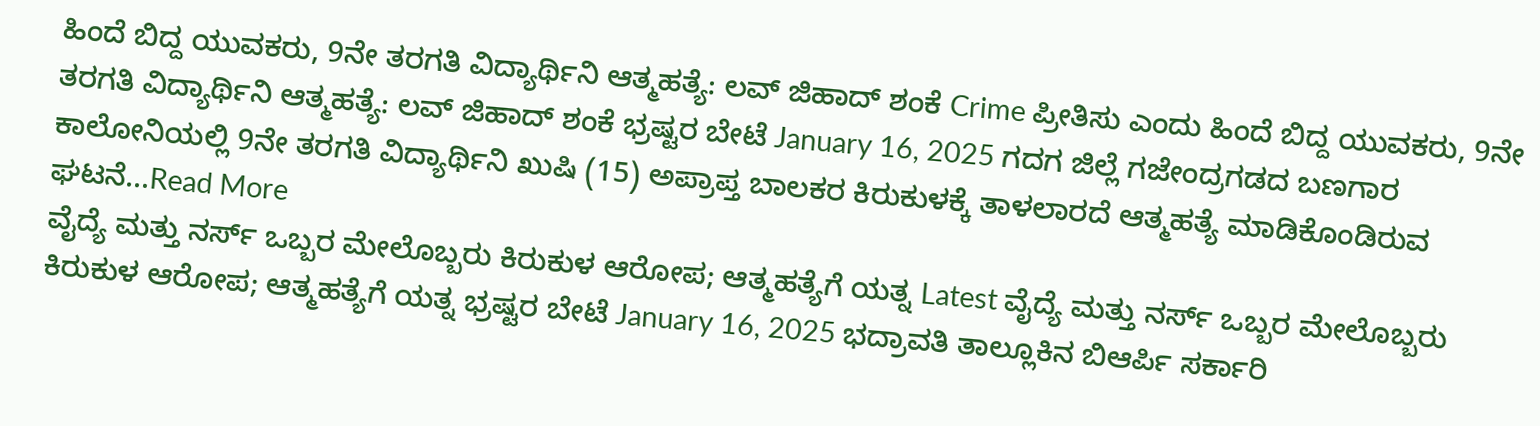ಹಿಂದೆ ಬಿದ್ದ ಯುವಕರು, 9ನೇ ತರಗತಿ ವಿದ್ಯಾರ್ಥಿನಿ ಆತ್ಮಹತ್ಯೆ: ಲವ್ ಜಿಹಾದ್ ಶಂಕೆ Crime ಪ್ರೀತಿಸು ಎಂದು ಹಿಂದೆ ಬಿದ್ದ ಯುವಕರು, 9ನೇ ತರಗತಿ ವಿದ್ಯಾರ್ಥಿನಿ ಆತ್ಮಹತ್ಯೆ: ಲವ್ ಜಿಹಾದ್ ಶಂಕೆ ಭ್ರಷ್ಟರ ಬೇಟೆ January 16, 2025 ಗದಗ ಜಿಲ್ಲೆ ಗಜೇಂದ್ರಗಡದ ಬಣಗಾರ ಕಾಲೋನಿಯಲ್ಲಿ 9ನೇ ತರಗತಿ ವಿದ್ಯಾರ್ಥಿನಿ ಖುಷಿ (15) ಅಪ್ರಾಪ್ತ ಬಾಲಕರ ಕಿರುಕುಳಕ್ಕೆ ತಾಳಲಾರದೆ ಆತ್ಮಹತ್ಯೆ ಮಾಡಿಕೊಂಡಿರುವ ಘಟನೆ...Read More
ವೈದ್ಯೆ ಮತ್ತು ನರ್ಸ್ ಒಬ್ಬರ ಮೇಲೊಬ್ಬರು ಕಿರುಕುಳ ಆರೋಪ; ಆತ್ಮಹತ್ಯೆಗೆ ಯತ್ನ Latest ವೈದ್ಯೆ ಮತ್ತು ನರ್ಸ್ ಒಬ್ಬರ ಮೇಲೊಬ್ಬರು ಕಿರುಕುಳ ಆರೋಪ; ಆತ್ಮಹತ್ಯೆಗೆ ಯತ್ನ ಭ್ರಷ್ಟರ ಬೇಟೆ January 16, 2025 ಭದ್ರಾವತಿ ತಾಲ್ಲೂಕಿನ ಬಿಆರ್ಪಿ ಸರ್ಕಾರಿ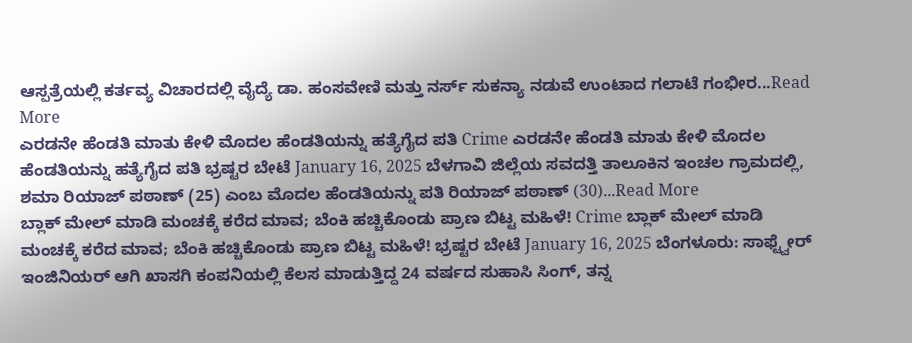ಆಸ್ಪತ್ರೆಯಲ್ಲಿ ಕರ್ತವ್ಯ ವಿಚಾರದಲ್ಲಿ ವೈದ್ಯೆ ಡಾ. ಹಂಸವೇಣಿ ಮತ್ತು ನರ್ಸ್ ಸುಕನ್ಯಾ ನಡುವೆ ಉಂಟಾದ ಗಲಾಟೆ ಗಂಭೀರ...Read More
ಎರಡನೇ ಹೆಂಡತಿ ಮಾತು ಕೇಳಿ ಮೊದಲ ಹೆಂಡತಿಯನ್ನು ಹತ್ಯೆಗೈದ ಪತಿ Crime ಎರಡನೇ ಹೆಂಡತಿ ಮಾತು ಕೇಳಿ ಮೊದಲ ಹೆಂಡತಿಯನ್ನು ಹತ್ಯೆಗೈದ ಪತಿ ಭ್ರಷ್ಟರ ಬೇಟೆ January 16, 2025 ಬೆಳಗಾವಿ ಜಿಲ್ಲೆಯ ಸವದತ್ತಿ ತಾಲೂಕಿನ ಇಂಚಲ ಗ್ರಾಮದಲ್ಲಿ, ಶಮಾ ರಿಯಾಜ್ ಪಠಾಣ್ (25) ಎಂಬ ಮೊದಲ ಹೆಂಡತಿಯನ್ನು ಪತಿ ರಿಯಾಜ್ ಪಠಾಣ್ (30)...Read More
ಬ್ಲಾಕ್ ಮೇಲ್ ಮಾಡಿ ಮಂಚಕ್ಕೆ ಕರೆದ ಮಾವ; ಬೆಂಕಿ ಹಚ್ಚಿಕೊಂಡು ಪ್ರಾಣ ಬಿಟ್ಟ ಮಹಿಳೆ! Crime ಬ್ಲಾಕ್ ಮೇಲ್ ಮಾಡಿ ಮಂಚಕ್ಕೆ ಕರೆದ ಮಾವ; ಬೆಂಕಿ ಹಚ್ಚಿಕೊಂಡು ಪ್ರಾಣ ಬಿಟ್ಟ ಮಹಿಳೆ! ಭ್ರಷ್ಟರ ಬೇಟೆ January 16, 2025 ಬೆಂಗಳೂರು: ಸಾಫ್ಟ್ವೇರ್ ಇಂಜಿನಿಯರ್ ಆಗಿ ಖಾಸಗಿ ಕಂಪನಿಯಲ್ಲಿ ಕೆಲಸ ಮಾಡುತ್ತಿದ್ದ 24 ವರ್ಷದ ಸುಹಾಸಿ ಸಿಂಗ್, ತನ್ನ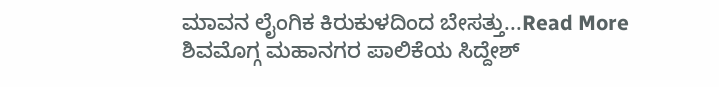ಮಾವನ ಲೈಂಗಿಕ ಕಿರುಕುಳದಿಂದ ಬೇಸತ್ತು...Read More
ಶಿವಮೊಗ್ಗ ಮಹಾನಗರ ಪಾಲಿಕೆಯ ಸಿದ್ದೇಶ್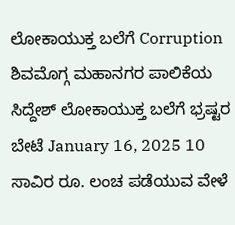ಲೋಕಾಯುಕ್ತ ಬಲೆಗೆ Corruption ಶಿವಮೊಗ್ಗ ಮಹಾನಗರ ಪಾಲಿಕೆಯ ಸಿದ್ದೇಶ್ ಲೋಕಾಯುಕ್ತ ಬಲೆಗೆ ಭ್ರಷ್ಟರ ಬೇಟೆ January 16, 2025 10 ಸಾವಿರ ರೂ. ಲಂಚ ಪಡೆಯುವ ವೇಳೆ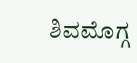ಶಿವಮೊಗ್ಗ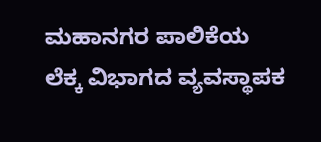ಮಹಾನಗರ ಪಾಲಿಕೆಯ ಲೆಕ್ಕ ವಿಭಾಗದ ವ್ಯವಸ್ಥಾಪಕ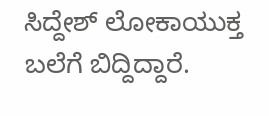ಸಿದ್ದೇಶ್ ಲೋಕಾಯುಕ್ತ ಬಲೆಗೆ ಬಿದ್ದಿದ್ದಾರೆ.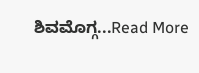ಶಿವಮೊಗ್ಗ...Read More